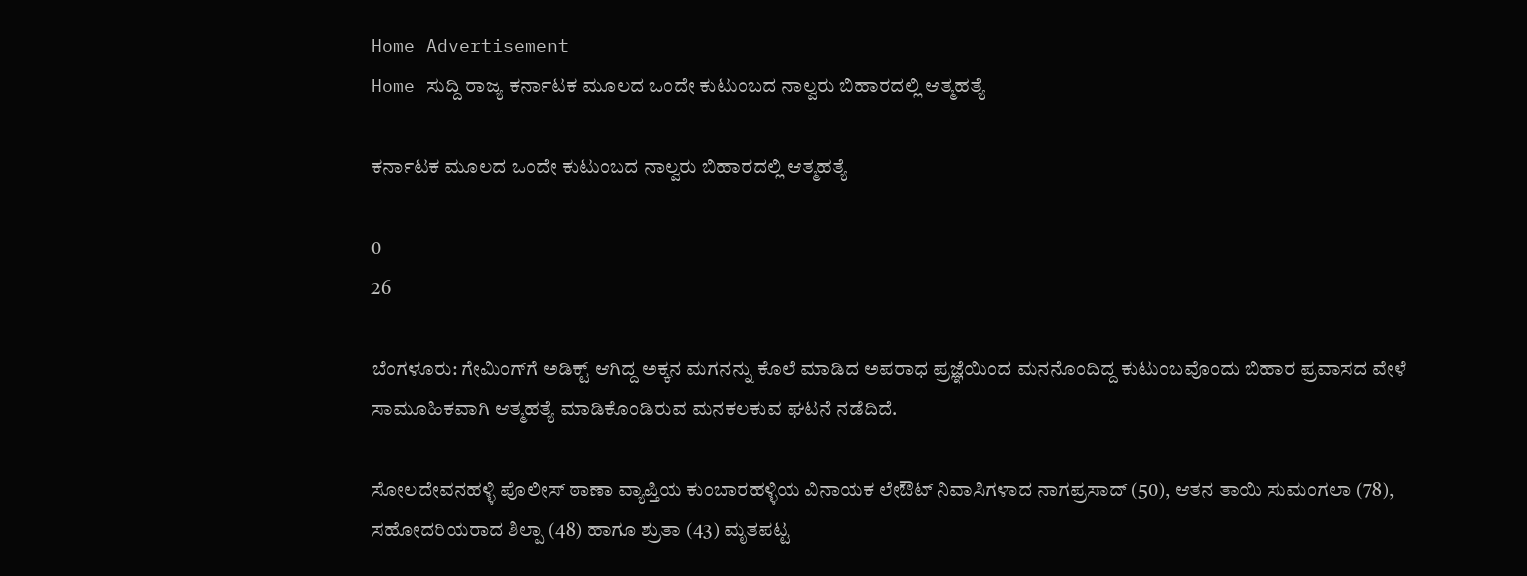Home Advertisement
Home ಸುದ್ದಿ ರಾಜ್ಯ ಕರ್ನಾಟಕ ಮೂಲದ ಒಂದೇ ಕುಟುಂಬದ ನಾಲ್ವರು ಬಿಹಾರದಲ್ಲಿ ಆತ್ಮಹತ್ಯೆ

ಕರ್ನಾಟಕ ಮೂಲದ ಒಂದೇ ಕುಟುಂಬದ ನಾಲ್ವರು ಬಿಹಾರದಲ್ಲಿ ಆತ್ಮಹತ್ಯೆ

0
26

ಬೆಂಗಳೂರು: ಗೇಮಿಂಗ್‌ಗೆ ಅಡಿಕ್ಟ್ ಆಗಿದ್ದ ಅಕ್ಕನ ಮಗನನ್ನು ಕೊಲೆ ಮಾಡಿದ ಅಪರಾಧ ಪ್ರಜ್ಞೆಯಿಂದ ಮನನೊಂದಿದ್ದ ಕುಟುಂಬವೊಂದು ಬಿಹಾರ ಪ್ರವಾಸದ ವೇಳೆ ಸಾಮೂಹಿಕವಾಗಿ ಆತ್ಮಹತ್ಯೆ ಮಾಡಿಕೊಂಡಿರುವ ಮನಕಲಕುವ ಘಟನೆ ನಡೆದಿದೆ.

ಸೋಲದೇವನಹಳ್ಳಿ ಪೊಲೀಸ್ ಠಾಣಾ ವ್ಯಾಪ್ತಿಯ ಕುಂಬಾರಹಳ್ಳಿಯ ವಿನಾಯಕ ಲೇಔಟ್ ನಿವಾಸಿಗಳಾದ ನಾಗಪ್ರಸಾದ್ (50), ಆತನ ತಾಯಿ ಸುಮಂಗಲಾ (78), ಸಹೋದರಿಯರಾದ ಶಿಲ್ಪಾ (48) ಹಾಗೂ ಶ್ರುತಾ (43) ಮೃತಪಟ್ಟ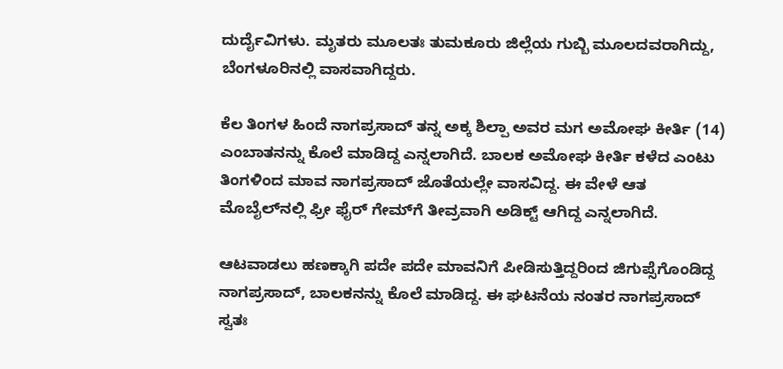ದುರ್ದೈವಿಗಳು. ಮೃತರು ಮೂಲತಃ ತುಮಕೂರು ಜಿಲ್ಲೆಯ ಗುಬ್ಬಿ ಮೂಲದವರಾಗಿದ್ದು, ಬೆಂಗಳೂರಿನಲ್ಲಿ ವಾಸವಾಗಿದ್ದರು.

ಕೆಲ ತಿಂಗಳ ಹಿಂದೆ ನಾಗಪ್ರಸಾದ್ ತನ್ನ ಅಕ್ಕ ಶಿಲ್ಪಾ ಅವರ ಮಗ ಅಮೋಘ ಕೀರ್ತಿ (14) ಎಂಬಾತನನ್ನು ಕೊಲೆ ಮಾಡಿದ್ದ ಎನ್ನಲಾಗಿದೆ. ಬಾಲಕ ಅಮೋಘ ಕೀರ್ತಿ ಕಳೆದ ಎಂಟು ತಿಂಗಳಿಂದ ಮಾವ ನಾಗಪ್ರಸಾದ್ ಜೊತೆಯಲ್ಲೇ ವಾಸವಿದ್ದ. ಈ ವೇಳೆ ಆತ ಮೊಬೈಲ್‌ನಲ್ಲಿ ಫ್ರೀ ಫೈರ್ ಗೇಮ್‌ಗೆ ತೀವ್ರವಾಗಿ ಅಡಿಕ್ಟ್ ಆಗಿದ್ದ ಎನ್ನಲಾಗಿದೆ.

ಆಟವಾಡಲು ಹಣಕ್ಕಾಗಿ ಪದೇ ಪದೇ ಮಾವನಿಗೆ ಪೀಡಿಸುತ್ತಿದ್ದರಿಂದ ಜಿಗುಪ್ಸೆಗೊಂಡಿದ್ದ ನಾಗಪ್ರಸಾದ್, ಬಾಲಕನನ್ನು ಕೊಲೆ ಮಾಡಿದ್ದ. ಈ ಘಟನೆಯ ನಂತರ ನಾಗಪ್ರಸಾದ್ ಸ್ವತಃ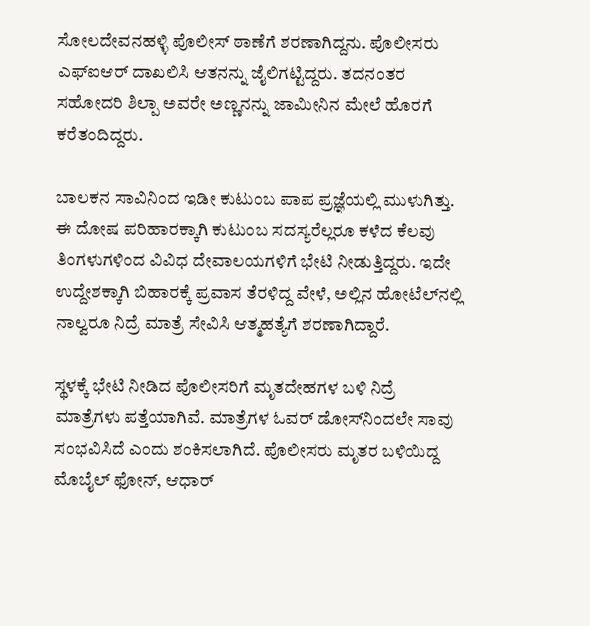ಸೋಲದೇವನಹಳ್ಳಿ ಪೊಲೀಸ್ ಠಾಣೆಗೆ ಶರಣಾಗಿದ್ದನು. ಪೊಲೀಸರು ಎಫ್‌ಐಆರ್ ದಾಖಲಿಸಿ ಆತನನ್ನು ಜೈಲಿಗಟ್ಟಿದ್ದರು. ತದನಂತರ ಸಹೋದರಿ ಶಿಲ್ಪಾ ಅವರೇ ಅಣ್ಣನನ್ನು ಜಾಮೀನಿನ ಮೇಲೆ ಹೊರಗೆ ಕರೆತಂದಿದ್ದರು.

ಬಾಲಕನ ಸಾವಿನಿಂದ ಇಡೀ ಕುಟುಂಬ ಪಾಪ ಪ್ರಜ್ಞೆಯಲ್ಲಿ ಮುಳುಗಿತ್ತು. ಈ ದೋಷ ಪರಿಹಾರಕ್ಕಾಗಿ ಕುಟುಂಬ ಸದಸ್ಯರೆಲ್ಲರೂ ಕಳೆದ ಕೆಲವು ತಿಂಗಳುಗಳಿಂದ ವಿವಿಧ ದೇವಾಲಯಗಳಿಗೆ ಭೇಟಿ ನೀಡುತ್ತಿದ್ದರು. ಇದೇ ಉದ್ದೇಶಕ್ಕಾಗಿ ಬಿಹಾರಕ್ಕೆ ಪ್ರವಾಸ ತೆರಳಿದ್ದ ವೇಳೆ, ಅಲ್ಲಿನ ಹೋಟೆಲ್‌ನಲ್ಲಿ ನಾಲ್ವರೂ ನಿದ್ರೆ ಮಾತ್ರೆ ಸೇವಿಸಿ ಆತ್ಮಹತ್ಯೆಗೆ ಶರಣಾಗಿದ್ದಾರೆ.

ಸ್ಥಳಕ್ಕೆ ಭೇಟಿ ನೀಡಿದ ಪೊಲೀಸರಿಗೆ ಮೃತದೇಹಗಳ ಬಳಿ ನಿದ್ರೆ ಮಾತ್ರೆಗಳು ಪತ್ತೆಯಾಗಿವೆ. ಮಾತ್ರೆಗಳ ಓವರ್ ಡೋಸ್‌ನಿಂದಲೇ ಸಾವು ಸಂಭವಿಸಿದೆ ಎಂದು ಶಂಕಿಸಲಾಗಿದೆ. ಪೊಲೀಸರು ಮೃತರ ಬಳಿಯಿದ್ದ ಮೊಬೈಲ್ ಫೋನ್, ಆಧಾರ್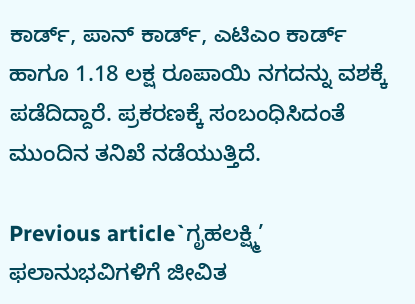ಕಾರ್ಡ್, ಪಾನ್ ಕಾರ್ಡ್, ಎಟಿಎಂ ಕಾರ್ಡ್ ಹಾಗೂ 1.18 ಲಕ್ಷ ರೂಪಾಯಿ ನಗದನ್ನು ವಶಕ್ಕೆ ಪಡೆದಿದ್ದಾರೆ. ಪ್ರಕರಣಕ್ಕೆ ಸಂಬಂಧಿಸಿದಂತೆ ಮುಂದಿನ ತನಿಖೆ ನಡೆಯುತ್ತಿದೆ.

Previous article`ಗೃಹಲಕ್ಷ್ಮಿ’ ಫಲಾನುಭವಿಗಳಿಗೆ ಜೀವಿತ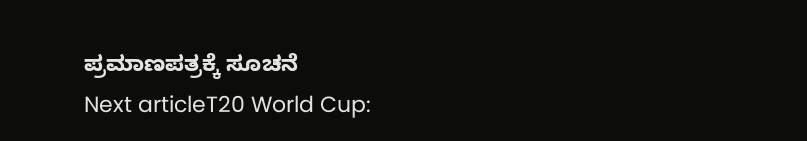ಪ್ರಮಾಣಪತ್ರಕ್ಕೆ ಸೂಚನೆ
Next articleT20 World Cup: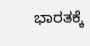ಭಾರತಕ್ಕೆ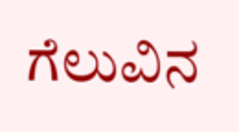ಗೆಲುವಿನ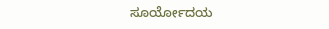ಸೂರ್ಯೋದಯ